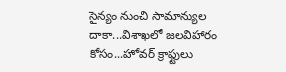సైన్యం నుంచి సామాన్యుల దాకా...విశాఖలో జలవిహారం కోసం...హోవర్ క్రాఫ్టులు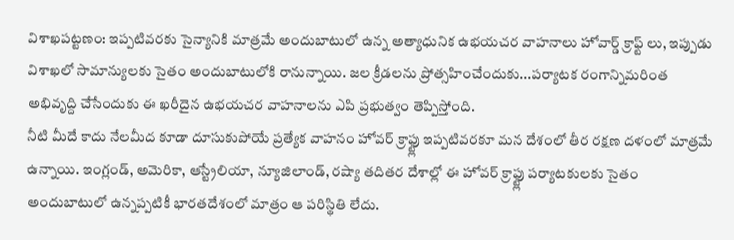విశాఖపట్టణం: ఇప్పటివరకు సైన్యానికి మాత్రమే అందుబాటులో ఉన్న అత్యాధునిక ఉభయచర వాహనాలు హోవార్డ్ క్రాఫ్ట్ లు, ఇప్పుడు విశాఖలో సామాన్యులకు సైతం అందుబాటులోకి రానున్నాయి. జల క్రీడలను ప్రోత్సహించేందుకు...పర్యాటక రంగాన్నిమరింత అభివృద్ది చేసేందుకు ఈ ఖరీదైన ఉభయచర వాహనాలను ఎపి ప్రభుత్వం తెప్పిస్తోంది.
నీటి మీదే కాదు నేలమీద కూడా దూసుకుపోయే ప్రత్యేక వాహనం హోవర్ క్రాఫ్ట్లు ఇప్పటివరకూ మన దేశంలో తీర రక్షణ దళంలో మాత్రమే ఉన్నాయి. ఇంగ్లండ్, అమెరికా, ఆస్ట్రేలియా, న్యూజిలాండ్, రష్యా తదితర దేశాల్లో ఈ హోవర్ క్రాఫ్ట్లు పర్యాటకులకు సైతం అందుబాటులో ఉన్నప్పటికీ భారతదేశంలో మాత్రం ఆ పరిస్థితి లేదు.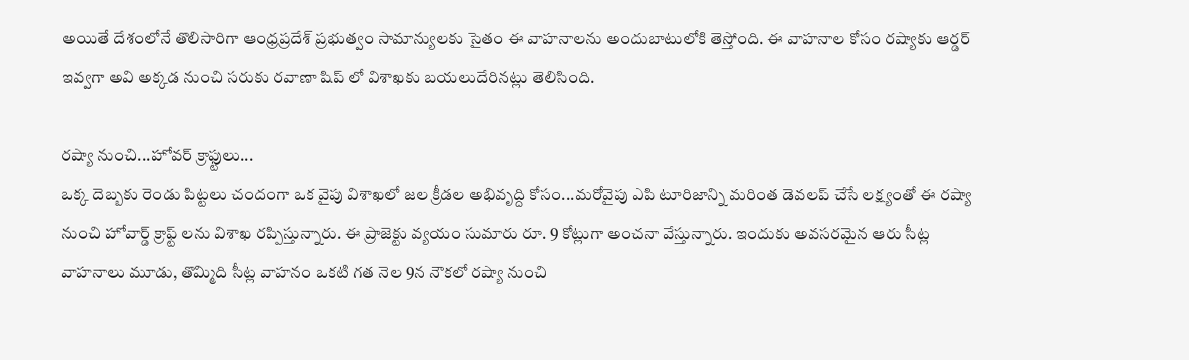అయితే దేశంలోనే తొలిసారిగా ఆంధ్రప్రదేశ్ ప్రభుత్వం సామాన్యులకు సైతం ఈ వాహనాలను అందుబాటులోకి తెస్తోంది. ఈ వాహనాల కోసం రష్యాకు ఆర్డర్ ఇవ్వగా అవి అక్కడ నుంచి సరుకు రవాణా షిప్ లో విశాఖకు బయలుదేరినట్లు తెలిసింది.

రష్యా నుంచి...హోవర్ క్రాఫ్టులు...
ఒక్క దెబ్బకు రెండు పిట్టలు చందంగా ఒక వైపు విశాఖలో జల క్రీడల అభివృద్ది కోసం...మరోవైపు ఎపి టూరిజాన్ని మరింత డెవలప్ చేసే లక్ష్యంతో ఈ రష్యా నుంచి హోవార్డ్ క్రాఫ్ట్ లను విశాఖ రప్పిస్తున్నారు. ఈ ప్రాజెక్టు వ్యయం సుమారు రూ. 9 కోట్లుగా అంచనా వేస్తున్నారు. ఇందుకు అవసరమైన ఆరు సీట్ల వాహనాలు మూడు, తొమ్మిది సీట్ల వాహనం ఒకటి గత నెల 9న నౌకలో రష్యా నుంచి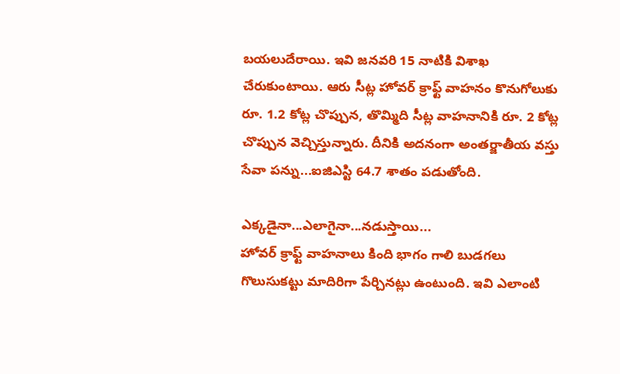బయలుదేరాయి. ఇవి జనవరి 15 నాటికి విశాఖ చేరుకుంటాయి. ఆరు సీట్ల హోవర్ క్రాఫ్ట్ వాహనం కొనుగోలుకు రూ. 1.2 కోట్ల చొప్పున, తొమ్మిది సీట్ల వాహనానికి రూ. 2 కోట్ల చొప్పున వెచ్చిస్తున్నారు. దీనికి అదనంగా అంతర్జాతీయ వస్తు సేవా పన్ను...ఐజిఎస్టి 64.7 శాతం పడుతోంది.

ఎక్కడైనా...ఎలాగైనా...నడుస్తాయి...
హోవర్ క్రాఫ్ట్ వాహనాలు కింది భాగం గాలి బుడగలు గొలుసుకట్టు మాదిరిగా పేర్చినట్లు ఉంటుంది. ఇవి ఎలాంటి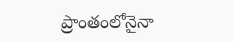ప్రాంతంలోనైనా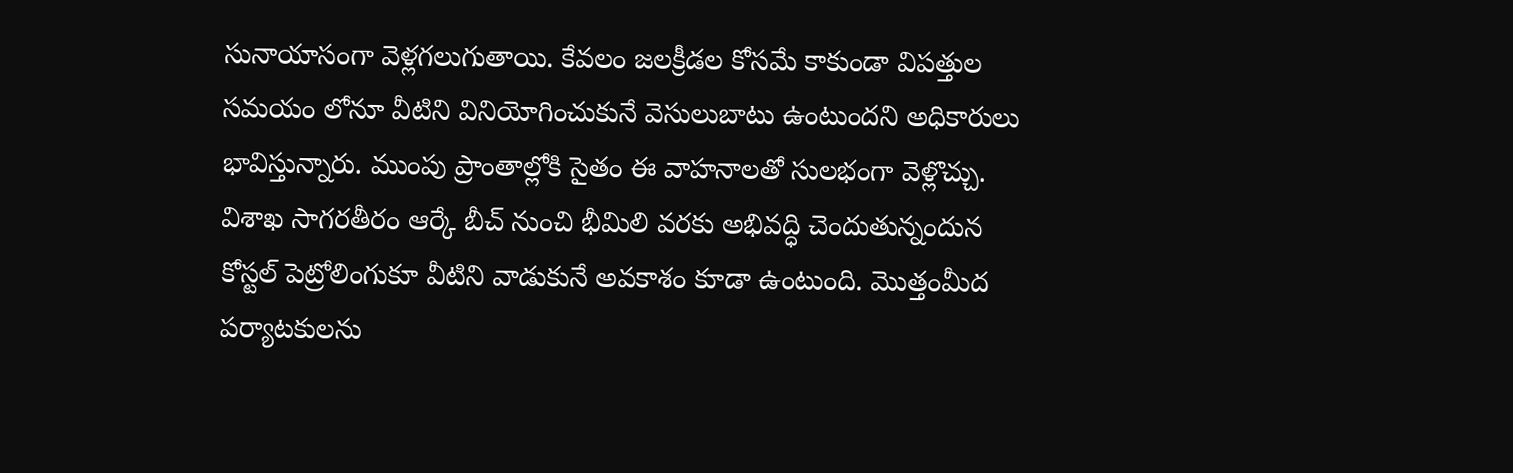సునాయాసంగా వెళ్లగలుగుతాయి. కేవలం జలక్రీడల కోసమే కాకుండా విపత్తుల సమయం లోనూ వీటిని వినియోగించుకునే వెసులుబాటు ఉంటుందని అధికారులు భావిస్తున్నారు. ముంపు ప్రాంతాల్లోకి సైతం ఈ వాహనాలతో సులభంగా వెళ్లొచ్చు. విశాఖ సాగరతీరం ఆర్కే బీచ్ నుంచి భీమిలి వరకు అభివద్ధి చెందుతున్నందున కోస్టల్ పెట్రోలింగుకూ వీటిని వాడుకునే అవకాశం కూడా ఉంటుంది. మొత్తంమీద పర్యాటకులను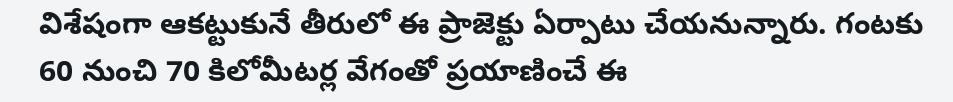విశేషంగా ఆకట్టుకునే తీరులో ఈ ప్రాజెక్టు ఏర్పాటు చేయనున్నారు. గంటకు 60 నుంచి 70 కిలోమీటర్ల వేగంతో ప్రయాణించే ఈ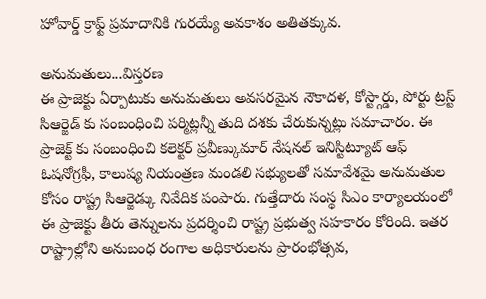హోవార్డ్ క్రాఫ్ట్ ప్రమాదానికి గురయ్యే అవకాశం అతితక్కువ.

అనుమతులు...విస్తరణ
ఈ ప్రాజెక్టు ఏర్పాటుకు అనుమతులు అవసరమైన నౌకాదళ, కోస్ట్గార్డు, పోర్టు ట్రస్ట్ సిఆర్జెడ్ కు సంబంధించి పర్మిట్లన్నీ తుది దశకు చేరుకున్నట్లు సమాచారం. ఈ ప్రాజెక్ట్ కు సంబంధించి కలెక్టర్ ప్రవీణ్కుమార్ నేషనల్ ఇనిస్టిట్యూట్ ఆఫ్ ఓషనోగ్రఫీ, కాలుష్య నియంత్రణ మండలి సభ్యులతో సమావేశమై అనుమతుల కోసం రాష్ట్ర సిఆర్జెడ్కు నివేదిక పంపారు. గుత్తేదారు సంస్థ సిఎం కార్యాలయంలో ఈ ప్రాజెక్టు తీరు తెన్నులను ప్రదర్శించి రాష్ట్ర ప్రభుత్వ సహకారం కోరింది. ఇతర రాష్ట్రాల్లోని అనుబంధ రంగాల అధికారులను ప్రారంభోత్సవ,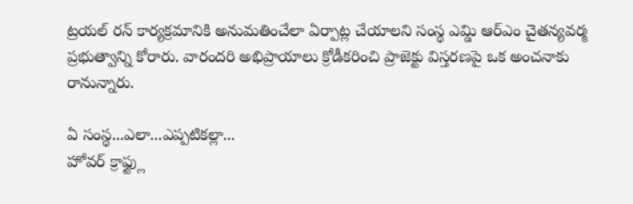ట్రయల్ రన్ కార్యక్రమానికి అనుమతించేలా ఏర్పాట్ల చేయాలని సంస్థ ఎమ్డి ఆర్ఎం చైతన్యవర్మ ప్రభుత్వాన్ని కోరారు. వారందరి అభిప్రాయాలు క్రోడీకరించి ప్రాజెక్టు విస్తరణపై ఒక అంచనాకు రానున్నారు.

ఏ సంస్థ...ఎలా...ఎప్పటికల్లా...
హోవర్ క్రాఫ్ట్లు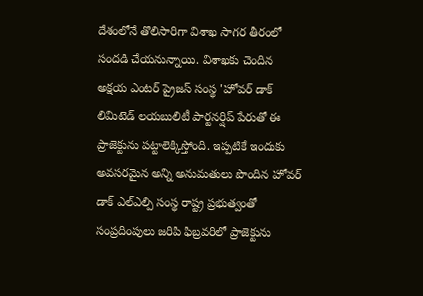దేశంలోనే తొలిసారిగా విశాఖ సాగర తీరంలో సందడి చేయనున్నాయి. విశాఖకు చెందిన అక్షయ ఎంటర్ ప్రైజస్ సంస్థ 'హోవర్ డాక్ లిమిటెడ్ లయబులిటీ పార్టనర్షిప్ పేరుతో ఈ ప్రాజెక్టును పట్టాలెక్కిస్తోంది. ఇప్పటికే ఇందుకు అవసరమైన అన్ని అనుమతులు పొందిన హోవర్ డాక్ ఎల్ఎల్పి సంస్థ రాష్ట్ర ప్రభుత్వంతో సంప్రదింపులు జరిపి ఫిబ్రవరిలో ప్రాజెక్టును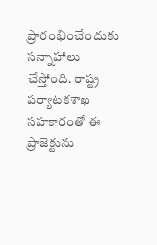ప్రారంభించేందుకు సన్నాహాలు చేస్తోంది. రాష్ట్ర పర్యాటకశాఖ సహకారంతో ఈ ప్రాజెక్టును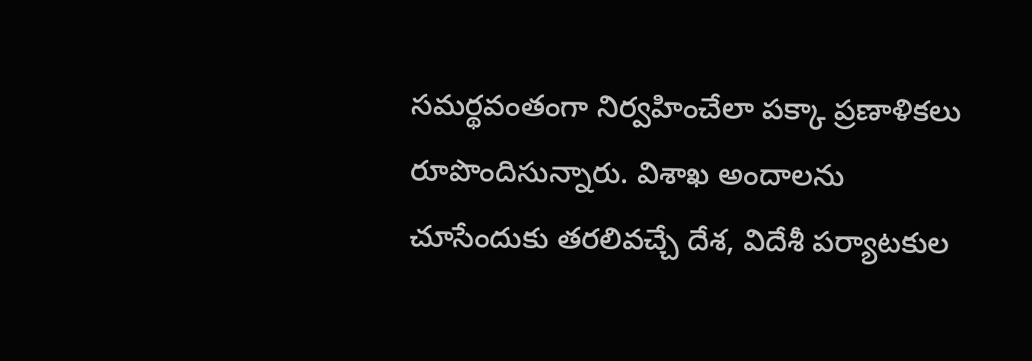సమర్థవంతంగా నిర్వహించేలా పక్కా ప్రణాళికలు రూపొందిసున్నారు. విశాఖ అందాలను చూసేందుకు తరలివచ్చే దేశ, విదేశీ పర్యాటకుల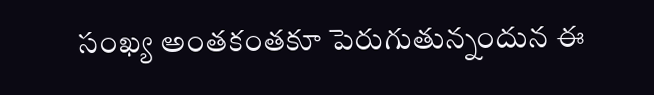సంఖ్య అంతకంతకూ పెరుగుతున్నందున ఈ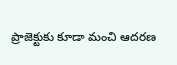ప్రాజెక్టుకు కూడా మంచి ఆదరణ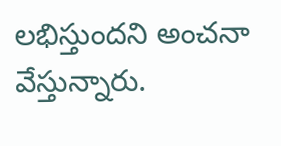లభిస్తుందని అంచనా వేస్తున్నారు.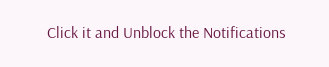Click it and Unblock the Notifications